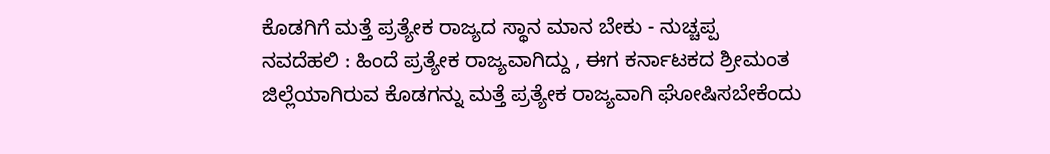ಕೊಡಗಿಗೆ ಮತ್ತೆ ಪ್ರತ್ಯೇಕ ರಾಜ್ಯದ ಸ್ಥಾನ ಮಾನ ಬೇಕು - ನುಚ್ಚಪ್ಪ
ನವದೆಹಲಿ : ಹಿಂದೆ ಪ್ರತ್ಯೇಕ ರಾಜ್ಯವಾಗಿದ್ದು , ಈಗ ಕರ್ನಾಟಕದ ಶ್ರೀಮಂತ ಜಿಲ್ಲೆಯಾಗಿರುವ ಕೊಡಗನ್ನು ಮತ್ತೆ ಪ್ರತ್ಯೇಕ ರಾಜ್ಯವಾಗಿ ಘೋಷಿಸಬೇಕೆಂದು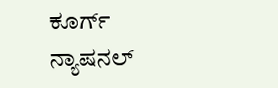ಕೂರ್ಗ್ ನ್ಯಾಷನಲ್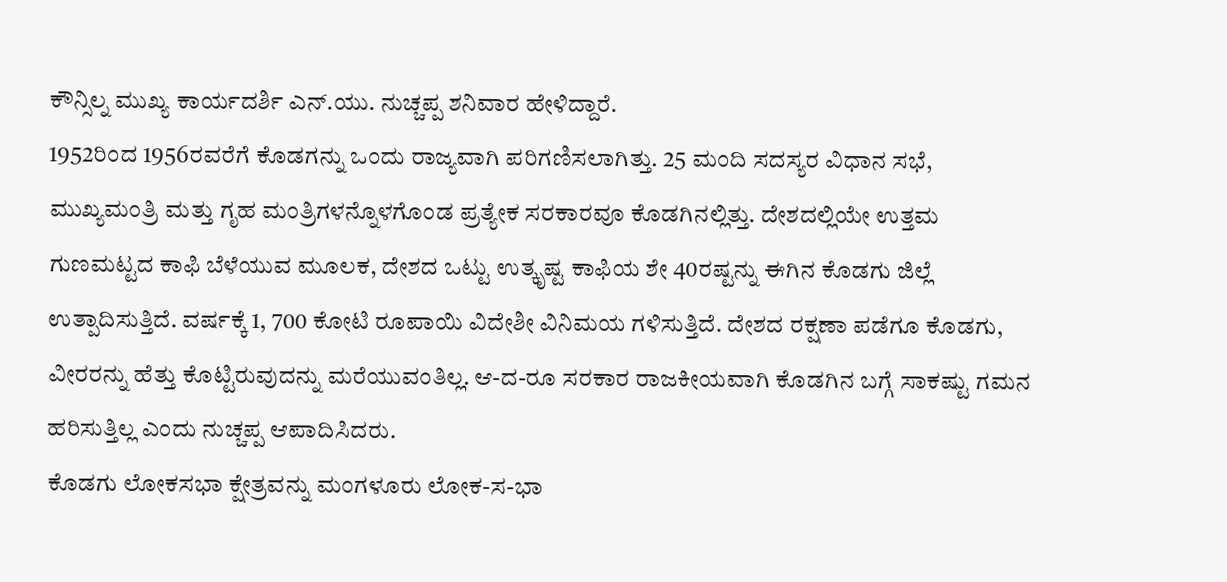ಕೌನ್ಸಿಲ್ನ ಮುಖ್ಯ ಕಾರ್ಯದರ್ಶಿ ಎನ್.ಯು. ನುಚ್ಚಪ್ಪ ಶನಿವಾರ ಹೇಳಿದ್ದಾರೆ.
1952ರಿಂದ 1956ರವರೆಗೆ ಕೊಡಗನ್ನು ಒಂದು ರಾಜ್ಯವಾಗಿ ಪರಿಗಣಿಸಲಾಗಿತ್ತು. 25 ಮಂದಿ ಸದಸ್ಯರ ವಿಧಾನ ಸಭೆ, ಮುಖ್ಯಮಂತ್ರಿ ಮತ್ತು ಗೃಹ ಮಂತ್ರಿಗಳನ್ನೊಳಗೊಂಡ ಪ್ರತ್ಯೇಕ ಸರಕಾರವೂ ಕೊಡಗಿನಲ್ಲಿತ್ತು. ದೇಶದಲ್ಲಿಯೇ ಉತ್ತಮ ಗುಣಮಟ್ಟದ ಕಾಫಿ ಬೆಳೆಯುವ ಮೂಲಕ, ದೇಶದ ಒಟ್ಟು ಉತ್ಕೃಷ್ಟ ಕಾಫಿಯ ಶೇ 40ರಷ್ಟನ್ನು ಈಗಿನ ಕೊಡಗು ಜಿಲ್ಲೆ ಉತ್ಪಾದಿಸುತ್ತಿದೆ. ವರ್ಷಕ್ಕೆ 1, 700 ಕೋಟಿ ರೂಪಾಯಿ ವಿದೇಶೀ ವಿನಿಮಯ ಗಳಿಸುತ್ತಿದೆ. ದೇಶದ ರಕ್ಷಣಾ ಪಡೆಗೂ ಕೊಡಗು, ವೀರರನ್ನು ಹೆತ್ತು ಕೊಟ್ಟಿರುವುದನ್ನು ಮರೆಯುವಂತಿಲ್ಲ. ಆ-ದ-ರೂ ಸರಕಾರ ರಾಜಕೀಯವಾಗಿ ಕೊಡಗಿನ ಬಗ್ಗೆ ಸಾಕಷ್ಟು ಗಮನ ಹರಿಸುತ್ತಿಲ್ಲ ಎಂದು ನುಚ್ಚಪ್ಪ ಆಪಾದಿಸಿದರು.
ಕೊಡಗು ಲೋಕಸಭಾ ಕ್ಷೇತ್ರವನ್ನು ಮಂಗಳೂರು ಲೋಕ-ಸ-ಭಾ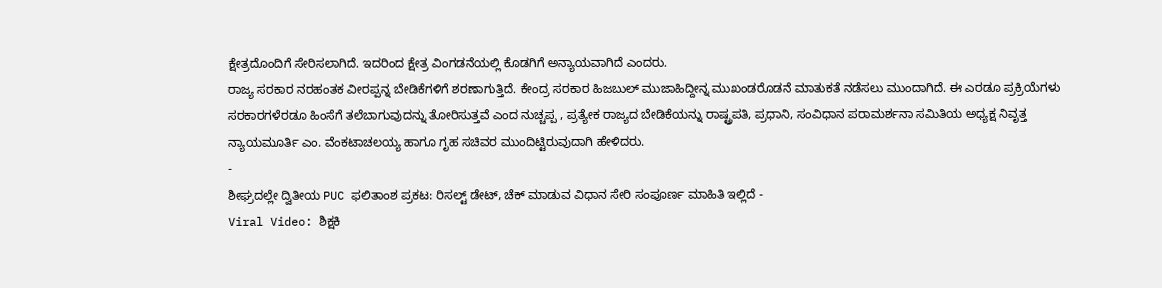ಕ್ಷೇತ್ರದೊಂದಿಗೆ ಸೇರಿಸಲಾಗಿದೆ. ಇದರಿಂದ ಕ್ಷೇತ್ರ ವಿಂಗಡನೆಯಲ್ಲಿ ಕೊಡಗಿಗೆ ಅನ್ಯಾಯವಾಗಿದೆ ಎಂದರು.
ರಾಜ್ಯ ಸರಕಾರ ನರಹಂತಕ ವೀರಪ್ಪನ್ನ ಬೇಡಿಕೆಗಳಿಗೆ ಶರಣಾಗುತ್ತಿದೆ. ಕೇಂದ್ರ ಸರಕಾರ ಹಿಜಬುಲ್ ಮುಜಾಹಿದ್ದೀನ್ನ ಮುಖಂಡರೊಡನೆ ಮಾತುಕತೆ ನಡೆಸಲು ಮುಂದಾಗಿದೆ. ಈ ಎರಡೂ ಪ್ರಕ್ರಿಯೆಗಳು ಸರಕಾರಗಳೆರಡೂ ಹಿಂಸೆಗೆ ತಲೆಬಾಗುವುದನ್ನು ತೋರಿಸುತ್ತವೆ ಎಂದ ನುಚ್ಚಪ್ಪ , ಪ್ರತ್ಯೇಕ ರಾಜ್ಯದ ಬೇಡಿಕೆಯನ್ನು ರಾಷ್ಟ್ರಪತಿ, ಪ್ರಧಾನಿ, ಸಂವಿಧಾನ ಪರಾಮರ್ಶನಾ ಸಮಿತಿಯ ಅಧ್ಯಕ್ಷ ನಿವೃತ್ತ ನ್ಯಾಯಮೂರ್ತಿ ಎಂ. ವೆಂಕಟಾಚಲಯ್ಯ ಹಾಗೂ ಗೃಹ ಸಚಿವರ ಮುಂದಿಟ್ಟಿರುವುದಾಗಿ ಹೇಳಿದರು.
-
ಶೀಘ್ರದಲ್ಲೇ ದ್ವಿತೀಯ PUC ಫಲಿತಾಂಶ ಪ್ರಕಟ: ರಿಸಲ್ಟ್ ಡೇಟ್, ಚೆಕ್ ಮಾಡುವ ವಿಧಾನ ಸೇರಿ ಸಂಪೂರ್ಣ ಮಾಹಿತಿ ಇಲ್ಲಿದೆ -
Viral Video: ಶಿಕ್ಷಕಿ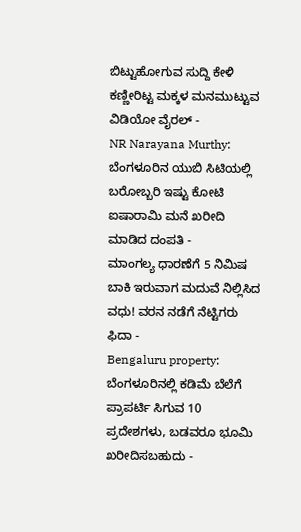ಬಿಟ್ಟುಹೋಗುವ ಸುದ್ದಿ ಕೇಳಿ ಕಣ್ಣೀರಿಟ್ಟ ಮಕ್ಕಳ ಮನಮುಟ್ಟುವ ವಿಡಿಯೋ ವೈರಲ್ -
NR Narayana Murthy: ಬೆಂಗಳೂರಿನ ಯುಬಿ ಸಿಟಿಯಲ್ಲಿ ಬರೋಬ್ಬರಿ ಇಷ್ಟು ಕೋಟಿ ಐಷಾರಾಮಿ ಮನೆ ಖರೀದಿ ಮಾಡಿದ ದಂಪತಿ -
ಮಾಂಗಲ್ಯ ಧಾರಣೆಗೆ 5 ನಿಮಿಷ ಬಾಕಿ ಇರುವಾಗ ಮದುವೆ ನಿಲ್ಲಿಸಿದ ವಧು! ವರನ ನಡೆಗೆ ನೆಟ್ಟಿಗರು ಫಿದಾ -
Bengaluru property: ಬೆಂಗಳೂರಿನಲ್ಲಿ ಕಡಿಮೆ ಬೆಲೆಗೆ ಪ್ರಾಪರ್ಟಿ ಸಿಗುವ 10 ಪ್ರದೇಶಗಳು, ಬಡವರೂ ಭೂಮಿ ಖರೀದಿಸಬಹುದು -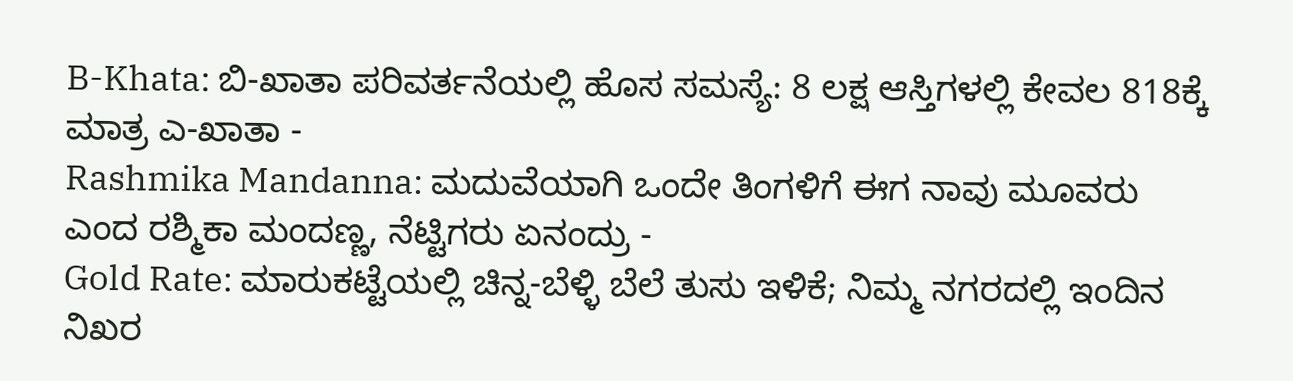B-Khata: ಬಿ-ಖಾತಾ ಪರಿವರ್ತನೆಯಲ್ಲಿ ಹೊಸ ಸಮಸ್ಯೆ: 8 ಲಕ್ಷ ಆಸ್ತಿಗಳಲ್ಲಿ ಕೇವಲ 818ಕ್ಕೆ ಮಾತ್ರ ಎ-ಖಾತಾ -
Rashmika Mandanna: ಮದುವೆಯಾಗಿ ಒಂದೇ ತಿಂಗಳಿಗೆ ಈಗ ನಾವು ಮೂವರು ಎಂದ ರಶ್ಮಿಕಾ ಮಂದಣ್ಣ, ನೆಟ್ಟಿಗರು ಏನಂದ್ರು -
Gold Rate: ಮಾರುಕಟ್ಟೆಯಲ್ಲಿ ಚಿನ್ನ-ಬೆಳ್ಳಿ ಬೆಲೆ ತುಸು ಇಳಿಕೆ; ನಿಮ್ಮ ನಗರದಲ್ಲಿ ಇಂದಿನ ನಿಖರ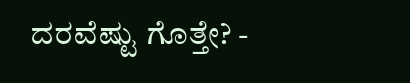ದರವೆಷ್ಟು ಗೊತ್ತೇ? -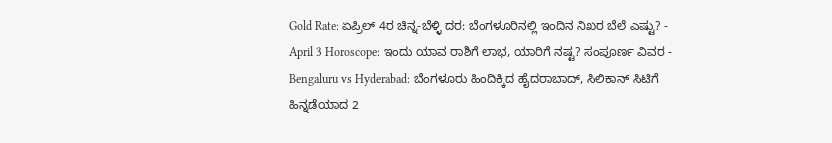Gold Rate: ಏಪ್ರಿಲ್ 4ರ ಚಿನ್ನ-ಬೆಳ್ಳಿ ದರ: ಬೆಂಗಳೂರಿನಲ್ಲಿ ಇಂದಿನ ನಿಖರ ಬೆಲೆ ಎಷ್ಟು? -
April 3 Horoscope: ಇಂದು ಯಾವ ರಾಶಿಗೆ ಲಾಭ, ಯಾರಿಗೆ ನಷ್ಟ? ಸಂಪೂರ್ಣ ವಿವರ -
Bengaluru vs Hyderabad: ಬೆಂಗಳೂರು ಹಿಂದಿಕ್ಕಿದ ಹೈದರಾಬಾದ್, ಸಿಲಿಕಾನ್ ಸಿಟಿಗೆ ಹಿನ್ನಡೆಯಾದ 2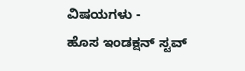ವಿಷಯಗಳು -
ಹೊಸ ಇಂಡಕ್ಷನ್ ಸ್ಟವ್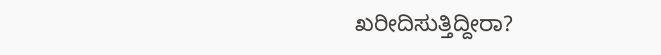ಖರೀದಿಸುತ್ತಿದ್ದೀರಾ?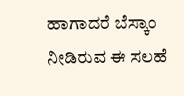ಹಾಗಾದರೆ ಬೆಸ್ಕಾಂ ನೀಡಿರುವ ಈ ಸಲಹೆ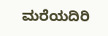ಮರೆಯದಿರಿ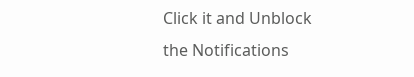Click it and Unblock the Notifications